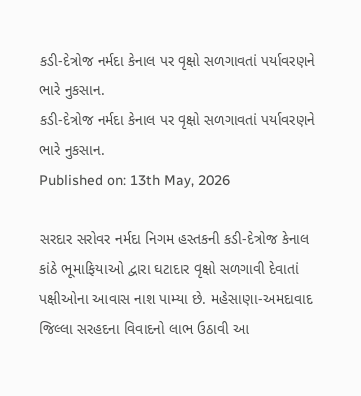કડી-દેત્રોજ નર્મદા કેનાલ પર વૃક્ષો સળગાવતાં પર્યાવરણને ભારે નુકસાન.
કડી-દેત્રોજ નર્મદા કેનાલ પર વૃક્ષો સળગાવતાં પર્યાવરણને ભારે નુકસાન.
Published on: 13th May, 2026

સરદાર સરોવર નર્મદા નિગમ હસ્તકની કડી-દેત્રોજ કેનાલ કાંઠે ભૂમાફિયાઓ દ્વારા ઘટાદાર વૃક્ષો સળગાવી દેવાતાં પક્ષીઓના આવાસ નાશ પામ્યા છે. મહેસાણા-અમદાવાદ જિલ્લા સરહદના વિવાદનો લાભ ઉઠાવી આ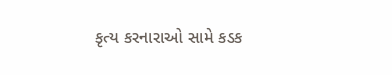કૃત્ય કરનારાઓ સામે કડક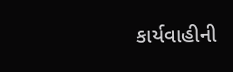કાર્યવાહીની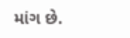માંગ છે.